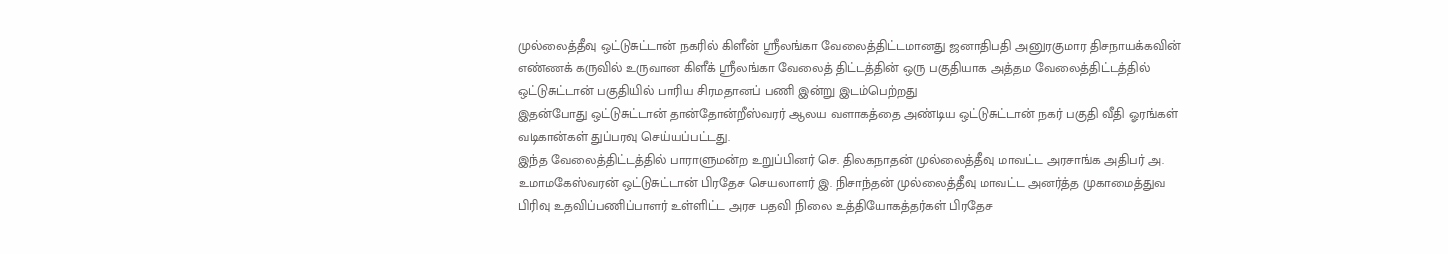முல்லைத்தீவு ஒட்டுசுட்டான் நகரில் கிளீன் ஸ்ரீலங்கா வேலைத்திட்டமானது ஜனாதிபதி அனுரகுமார திசநாயக்கவின் எண்ணக் கருவில் உருவான கிளீக் ஸ்ரீலங்கா வேலைத் திட்டத்தின் ஒரு பகுதியாக அத்தம வேலைத்திட்டத்தில் ஒட்டுசுட்டான் பகுதியில் பாரிய சிரமதானப் பணி இன்று இடம்பெற்றது
இதன்போது ஒட்டுசுட்டான் தான்தோன்றீஸ்வரர் ஆலய வளாகத்தை அண்டிய ஒட்டுசுட்டான் நகர் பகுதி வீதி ஓரங்கள் வடிகான்கள் துப்பரவு செய்யப்பட்டது.
இந்த வேலைத்திட்டத்தில் பாராளுமன்ற உறுப்பினர் செ. திலகநாதன் முல்லைத்தீவு மாவட்ட அரசாங்க அதிபர் அ. உமாமகேஸ்வரன் ஒட்டுசுட்டான் பிரதேச செயலாளர் இ. நிசாந்தன் முல்லைத்தீவு மாவட்ட அனர்த்த முகாமைத்துவ பிரிவு உதவிப்பணிப்பாளர் உள்ளிட்ட அரச பதவி நிலை உத்தியோகத்தர்கள் பிரதேச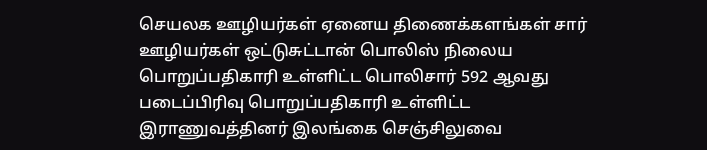செயலக ஊழியர்கள் ஏனைய திணைக்களங்கள் சார் ஊழியர்கள் ஒட்டுசுட்டான் பொலிஸ் நிலைய பொறுப்பதிகாரி உள்ளிட்ட பொலிசார் 592 ஆவது படைப்பிரிவு பொறுப்பதிகாரி உள்ளிட்ட இராணுவத்தினர் இலங்கை செஞ்சிலுவை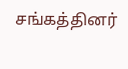சங்கத்தினர்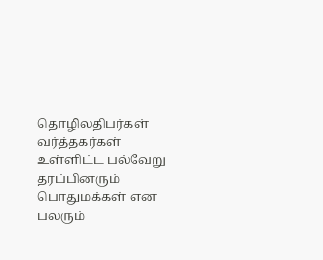தொழிலதிபர்கள் வர்த்தகர்கள் உள்ளிட்ட பல்வேறு தரப்பினரும் பொதுமக்கள் என பலரும்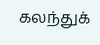கலந்துக்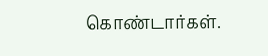கொண்டார்கள்.